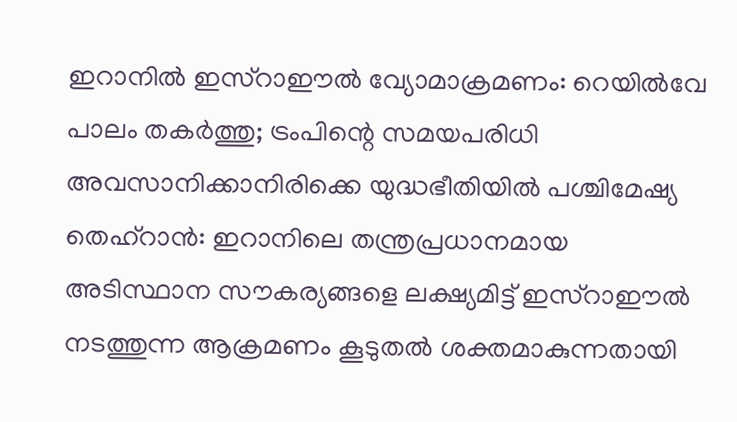ഇറാനിൽ ഇസ്റാഈൽ വ്യോമാക്രമണം: റെയിൽവേ പാലം തകർത്തു; ട്രംപിന്റെ സമയപരിധി അവസാനിക്കാനിരിക്കെ യുദ്ധഭീതിയിൽ പശ്ചിമേഷ്യ
തെഹ്റാൻ: ഇറാനിലെ തന്ത്രപ്രധാനമായ അടിസ്ഥാന സൗകര്യങ്ങളെ ലക്ഷ്യമിട്ട് ഇസ്റാഈൽ നടത്തുന്ന ആക്രമണം കൂടുതൽ ശക്തമാകുന്നതായി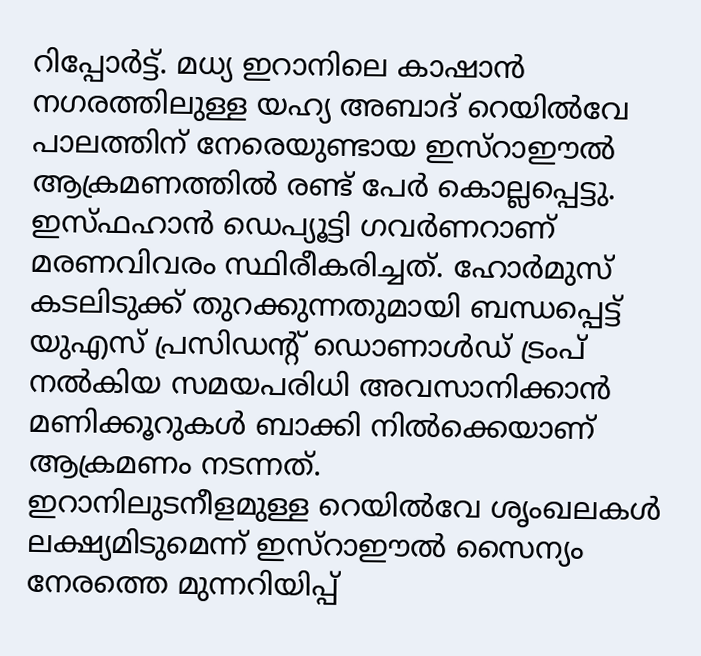റിപ്പോർട്ട്. മധ്യ ഇറാനിലെ കാഷാൻ നഗരത്തിലുള്ള യഹ്യ അബാദ് റെയിൽവേ പാലത്തിന് നേരെയുണ്ടായ ഇസ്റാഈൽ ആക്രമണത്തിൽ രണ്ട് പേർ കൊല്ലപ്പെട്ടു.
ഇസ്ഫഹാൻ ഡെപ്യൂട്ടി ഗവർണറാണ് മരണവിവരം സ്ഥിരീകരിച്ചത്. ഹോർമുസ് കടലിടുക്ക് തുറക്കുന്നതുമായി ബന്ധപ്പെട്ട് യുഎസ് പ്രസിഡന്റ് ഡൊണാൾഡ് ട്രംപ് നൽകിയ സമയപരിധി അവസാനിക്കാൻ മണിക്കൂറുകൾ ബാക്കി നിൽക്കെയാണ് ആക്രമണം നടന്നത്.
ഇറാനിലുടനീളമുള്ള റെയിൽവേ ശൃംഖലകൾ ലക്ഷ്യമിടുമെന്ന് ഇസ്റാഈൽ സൈന്യം നേരത്തെ മുന്നറിയിപ്പ്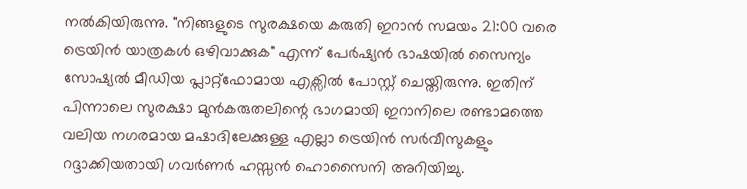നൽകിയിരുന്നു. "നിങ്ങളുടെ സുരക്ഷയെ കരുതി ഇറാൻ സമയം 21:00 വരെ ട്രെയിൻ യാത്രകൾ ഒഴിവാക്കുക" എന്ന് പേർഷ്യൻ ഭാഷയിൽ സൈന്യം സോഷ്യൽ മീഡിയ പ്ലാറ്റ്ഫോമായ എക്സിൽ പോസ്റ്റ് ചെയ്തിരുന്നു. ഇതിന് പിന്നാലെ സുരക്ഷാ മുൻകരുതലിന്റെ ഭാഗമായി ഇറാനിലെ രണ്ടാമത്തെ വലിയ നഗരമായ മഷാദിലേക്കുള്ള എല്ലാ ട്രെയിൻ സർവീസുകളും റദ്ദാക്കിയതായി ഗവർണർ ഹസ്സൻ ഹൊസൈനി അറിയിച്ചു.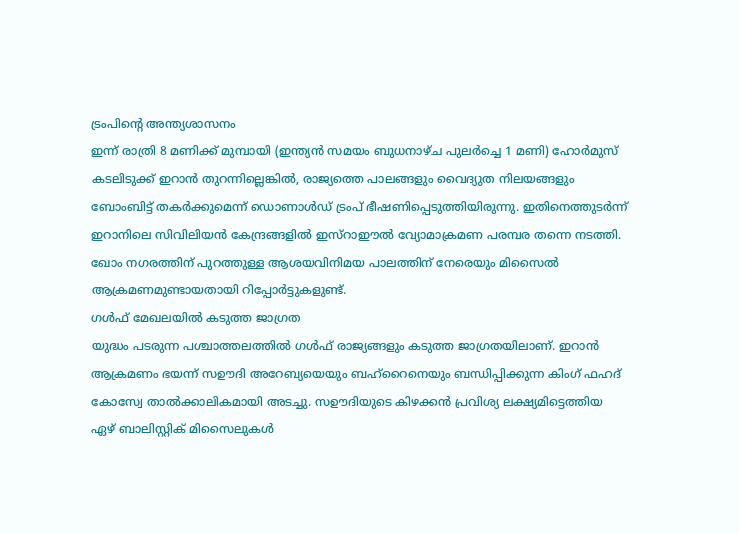ട്രംപിന്റെ അന്ത്യശാസനം
ഇന്ന് രാത്രി 8 മണിക്ക് മുമ്പായി (ഇന്ത്യൻ സമയം ബുധനാഴ്ച പുലർച്ചെ 1 മണി) ഹോർമുസ് കടലിടുക്ക് ഇറാൻ തുറന്നില്ലെങ്കിൽ, രാജ്യത്തെ പാലങ്ങളും വൈദ്യുത നിലയങ്ങളും ബോംബിട്ട് തകർക്കുമെന്ന് ഡൊണാൾഡ് ട്രംപ് ഭീഷണിപ്പെടുത്തിയിരുന്നു. ഇതിനെത്തുടർന്ന് ഇറാനിലെ സിവിലിയൻ കേന്ദ്രങ്ങളിൽ ഇസ്റാഈൽ വ്യോമാക്രമണ പരമ്പര തന്നെ നടത്തി. ഖോം നഗരത്തിന് പുറത്തുള്ള ആശയവിനിമയ പാലത്തിന് നേരെയും മിസൈൽ ആക്രമണമുണ്ടായതായി റിപ്പോർട്ടുകളുണ്ട്.
ഗൾഫ് മേഖലയിൽ കടുത്ത ജാഗ്രത
യുദ്ധം പടരുന്ന പശ്ചാത്തലത്തിൽ ഗൾഫ് രാജ്യങ്ങളും കടുത്ത ജാഗ്രതയിലാണ്. ഇറാൻ ആക്രമണം ഭയന്ന് സഊദി അറേബ്യയെയും ബഹ്റൈനെയും ബന്ധിപ്പിക്കുന്ന കിംഗ് ഫഹദ് കോസ്വേ താൽക്കാലികമായി അടച്ചു. സഊദിയുടെ കിഴക്കൻ പ്രവിശ്യ ലക്ഷ്യമിട്ടെത്തിയ ഏഴ് ബാലിസ്റ്റിക് മിസൈലുകൾ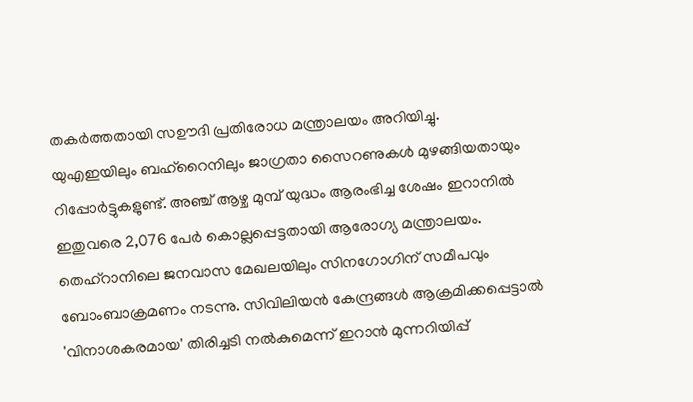തകർത്തതായി സഊദി പ്രതിരോധ മന്ത്രാലയം അറിയിച്ചു.
യുഎഇയിലും ബഹ്റൈനിലും ജാഗ്രതാ സൈറണുകൾ മുഴങ്ങിയതായും റിപ്പോർട്ടുകളുണ്ട്. അഞ്ച് ആഴ്ച മുമ്പ് യുദ്ധം ആരംഭിച്ച ശേഷം ഇറാനിൽ ഇതുവരെ 2,076 പേർ കൊല്ലപ്പെട്ടതായി ആരോഗ്യ മന്ത്രാലയം. തെഹ്റാനിലെ ജനവാസ മേഖലയിലും സിനഗോഗിന് സമീപവും ബോംബാക്രമണം നടന്നു. സിവിലിയൻ കേന്ദ്രങ്ങൾ ആക്രമിക്കപ്പെട്ടാൽ 'വിനാശകരമായ' തിരിച്ചടി നൽകുമെന്ന് ഇറാൻ മുന്നറിയിപ്പ്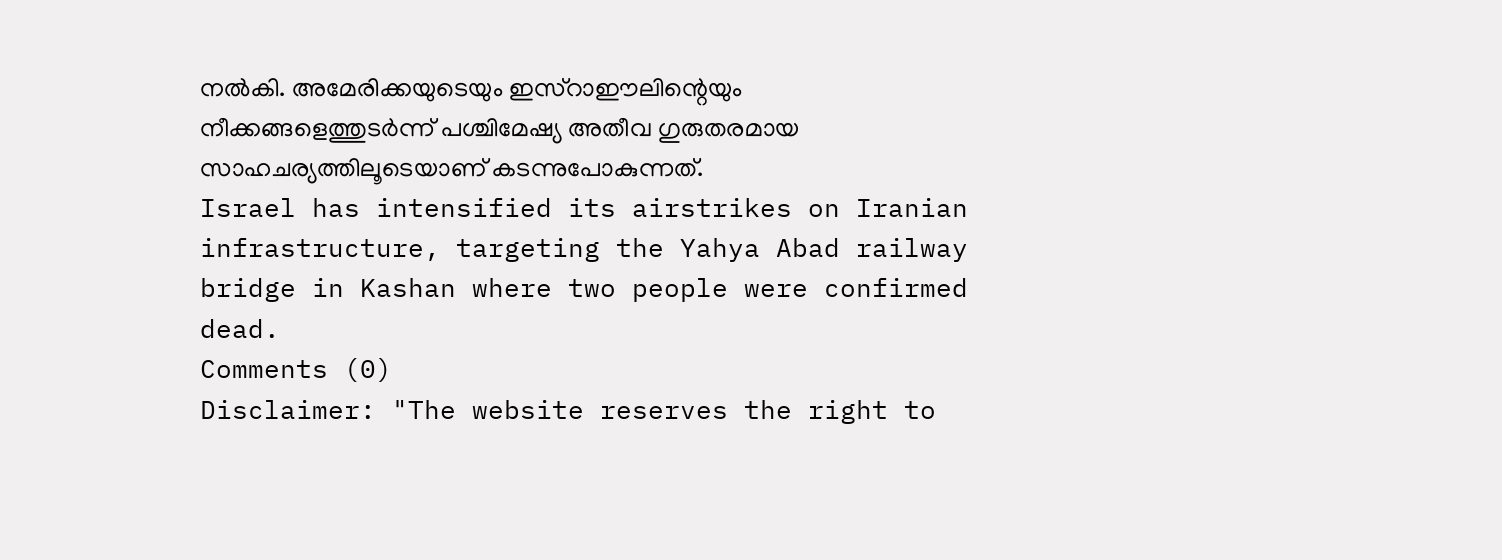നൽകി. അമേരിക്കയുടെയും ഇസ്റാഈലിന്റെയും നീക്കങ്ങളെത്തുടർന്ന് പശ്ചിമേഷ്യ അതീവ ഗുരുതരമായ സാഹചര്യത്തിലൂടെയാണ് കടന്നുപോകുന്നത്.
Israel has intensified its airstrikes on Iranian infrastructure, targeting the Yahya Abad railway bridge in Kashan where two people were confirmed dead.
Comments (0)
Disclaimer: "The website reserves the right to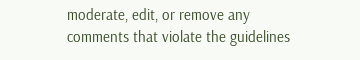moderate, edit, or remove any comments that violate the guidelines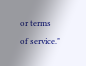or terms of service."